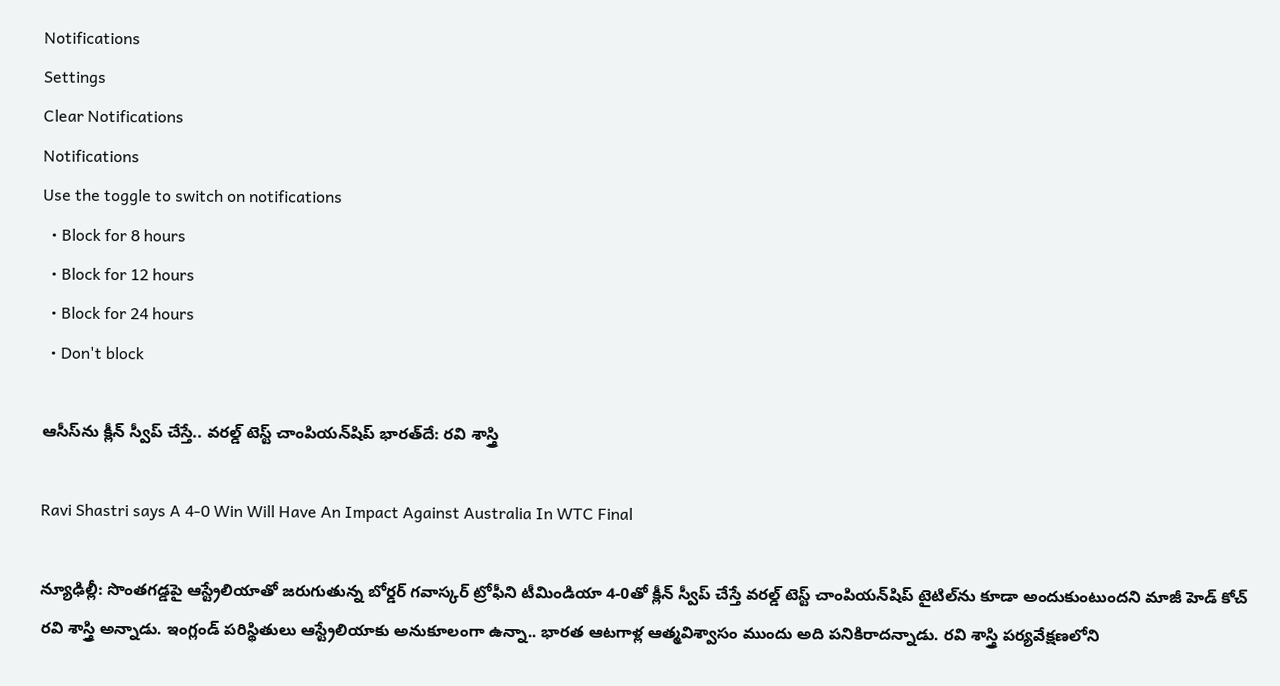Notifications
Settings
Clear Notifications
Notifications
Use the toggle to switch on notifications
  • Block for 8 hours
  • Block for 12 hours
  • Block for 24 hours
  • Don't block

ఆసీస్‌ను క్లీన్ స్వీప్ చేస్తే.. వరల్డ్ టెస్ట్ చాంపియన్‌షిప్ భారత్‌దే: రవి శాస్త్రి

Ravi Shastri says A 4-0 Win Will Have An Impact Against Australia In WTC Final

న్యూఢిల్లీ: సొంతగడ్డపై ఆస్ట్రేలియాతో జరుగుతున్న బోర్డర్ గవాస్కర్ ట్రోఫీని టీమిండియా 4-0తో క్లీన్ స్వీప్ చేస్తే వరల్డ్ టెస్ట్ చాంపియన్‌షిప్ టైటిల్‌ను కూడా అందుకుంటుందని మాజీ హెడ్ కోచ్ రవి శాస్త్రి అన్నాడు. ఇంగ్లండ్ పరిస్థితులు ఆస్ట్రేలియాకు అనుకూలంగా ఉన్నా.. భారత ఆటగాళ్ల ఆత్మవిశ్వాసం ముందు అది పనికిరాదన్నాడు. రవి శాస్త్రి పర్యవేక్షణలోని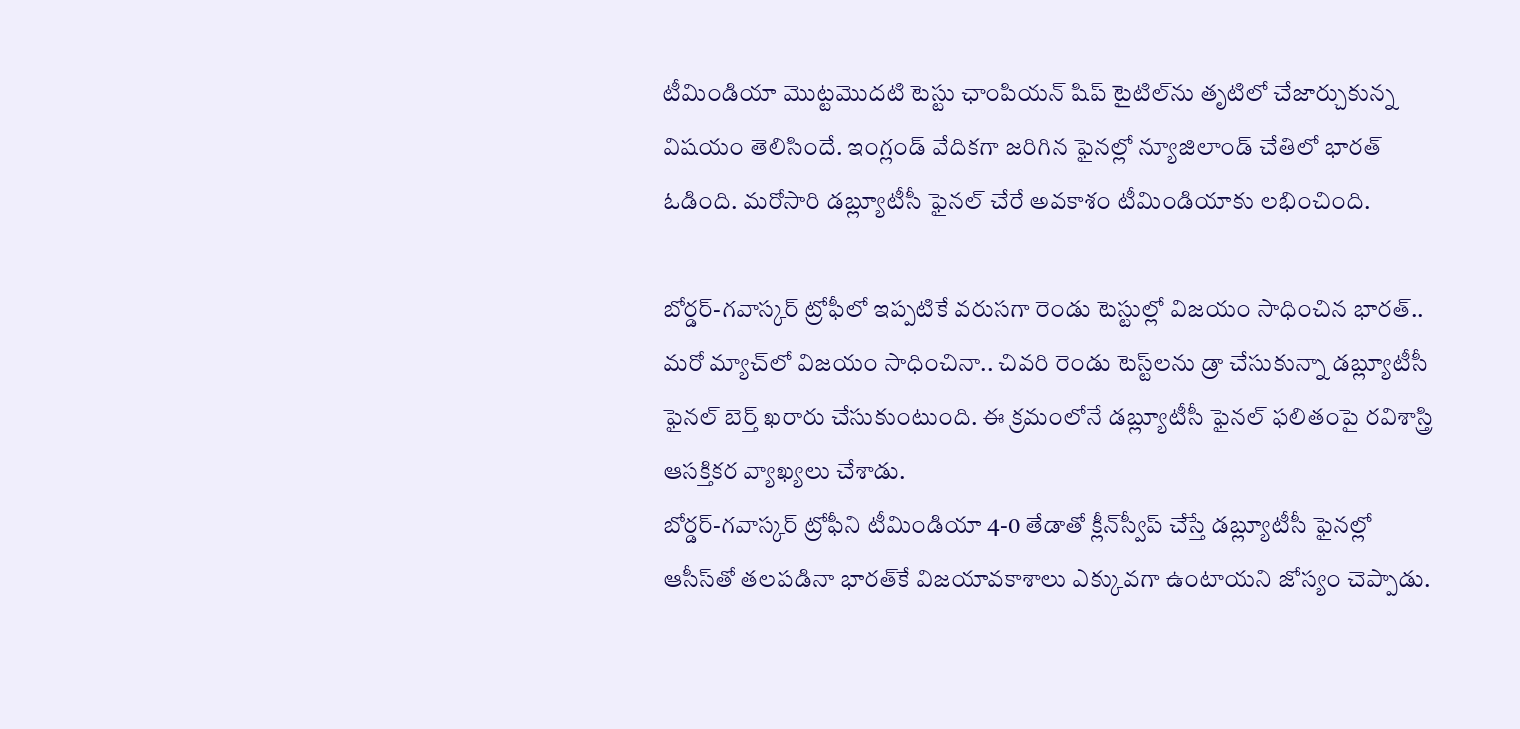టీమిండియా మొట్టమొదటి టెస్టు ఛాంపియన్‌ షిప్ టైటిల్‌ను తృటిలో చేజార్చుకున్న విషయం తెలిసిందే. ఇంగ్లండ్ వేదికగా జరిగిన ఫైనల్లో న్యూజిలాండ్‌ చేతిలో భారత్ ఓడింది. మరోసారి డబ్ల్యూటీసీ ఫైనల్‌ చేరే అవకాశం టీమిండియాకు లభించింది.

బోర్డర్‌-గవాస్కర్‌ ట్రోఫీలో ఇప్పటికే వరుసగా రెండు టెస్టుల్లో విజయం సాధించిన భారత్.. మరో మ్యాచ్‌లో విజయం సాధించినా.. చివరి రెండు టెస్ట్‌లను డ్రా చేసుకున్నా డబ్ల్యూటీసీ ఫైనల్‌ బెర్త్ ఖరారు చేసుకుంటుంది. ఈ క్రమంలోనే డబ్ల్యూటీసీ ఫైనల్ ఫలితంపై రవిశాస్త్రి ఆసక్తికర వ్యాఖ్యలు చేశాడు.
బోర్డర్-గవాస్కర్‌ ట్రోఫీని టీమిండియా 4-0 తేడాతో క్లీన్‌స్వీప్‌ చేస్తే డబ్ల్యూటీసీ ఫైనల్లో ఆసీస్‌తో తలపడినా భారత్‌కే విజయావకాశాలు ఎక్కువగా ఉంటాయని జోస్యం చెప్పాడు.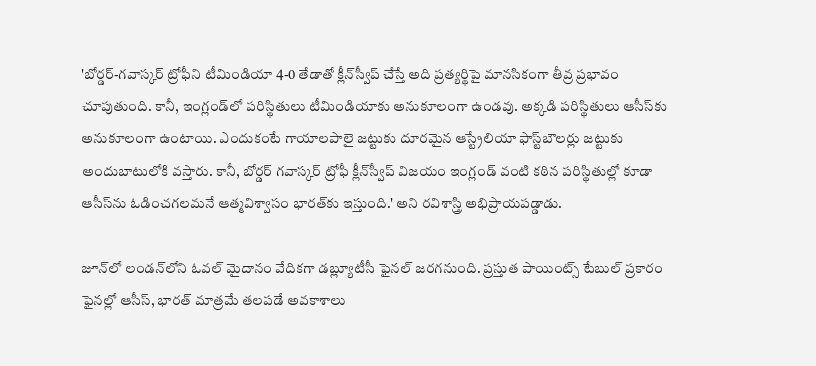'బోర్డర్‌-గవాస్కర్‌ ట్రోఫీని టీమిండియా 4-0 తేడాతో క్లీన్‌స్వీప్‌ చేస్తే అది ప్రత్యర్థిపై మానసికంగా తీవ్ర ప్రభావం చూపుతుంది. కానీ, ఇంగ్లండ్‌లో పరిస్థితులు టీమిండియాకు అనుకూలంగా ఉండవు. అక్కడి పరిస్థితులు ఆసీస్‌కు అనుకూలంగా ఉంటాయి. ఎందుకంటే గాయాలపాలై జట్టుకు దూరమైన ఆస్ట్రేలియా ఫాస్ట్‌బౌలర్లు జట్టుకు అందుబాటులోకి వస్తారు. కానీ, బోర్డర్ గవాస్కర్ ట్రోఫీ క్లీన్‌స్వీప్‌ విజయం ఇంగ్లండ్‌ వంటి కఠిన పరిస్థితుల్లో కూడా ఆసీస్‌ను ఓడించగలమనే ఆత్మవిశ్వాసం భారత్‌కు ఇస్తుంది.' అని రవిశాస్త్రి అభిప్రాయపడ్డాడు.

జూన్‌లో లండన్‌లోని ఓవల్ మైదానం వేదికగా డబ్ల్యూటీసీ ఫైనల్‌ జరగనుంది. ప్రస్తుత పాయింట్స్ టేబుల్ ప్రకారం ఫైనల్లో ఆసీస్, భారత్ మాత్రమే తలపడే అవకాశాలు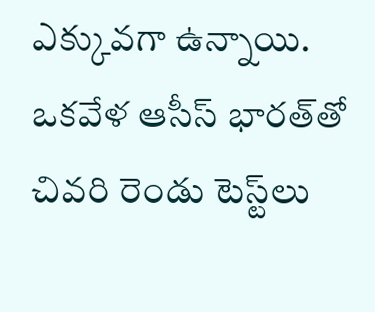ఎక్కువగా ఉన్నాయి. ఒకవేళ ఆసీస్ భారత్‌తో చివరి రెండు టెస్ట్‌లు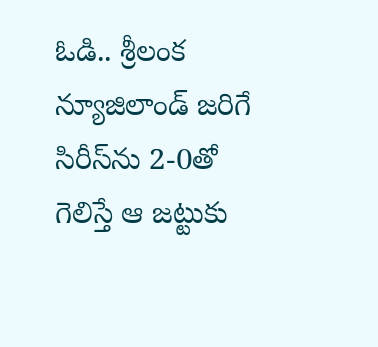ఓడి.. శ్రీలంక న్యూజిలాండ్ జరిగే సిరీస్‌ను 2-0తో గెలిస్తే ఆ జట్టుకు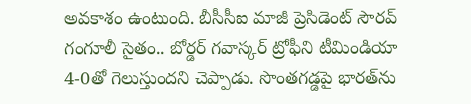అవకాశం ఉంటుంది. బీసీసీఐ మాజీ ప్రెసిడెంట్ సౌరవ్ గంగూలీ సైతం.. బోర్డర్ గవాస్కర్ ట్రోఫీని టీమిండియా 4-0తో గెలుస్తుందని చెప్పాడు. సొంతగడ్డపై భారత్‌ను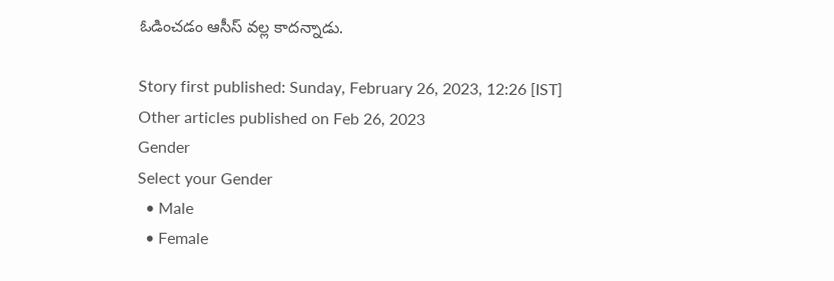ఓడించడం ఆసీస్ వల్ల కాదన్నాడు.

Story first published: Sunday, February 26, 2023, 12:26 [IST]
Other articles published on Feb 26, 2023
Gender
Select your Gender
  • Male
  • Female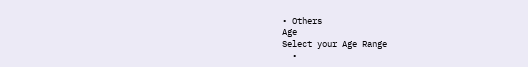• Others
Age
Select your Age Range
  •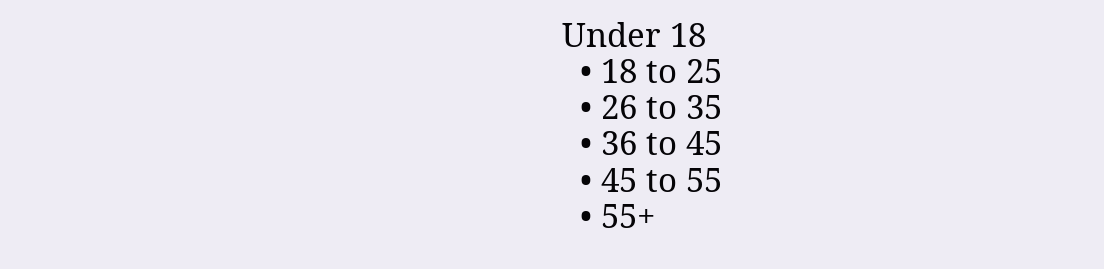Under 18
  • 18 to 25
  • 26 to 35
  • 36 to 45
  • 45 to 55
  • 55+